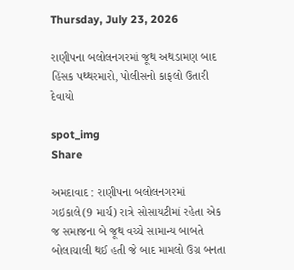Thursday, July 23, 2026

રાણીપના બલોલનગરમાં જૂથ અથડામણ બાદ હિંસક પથ્થરમારો, પોલીસનો કાફલો ઉતારી દેવાયો

spot_img
Share

અમદાવાદ : રાણીપના બલોલનગરમાં ગઇકાલે(9 માર્ચ) રાત્રે સોસાયટીમાં રહેતા એક જ સમાજના બે જૂથ વચ્ચે સામાન્ય બાબતે બોલાચાલી થઈ હતી જે બાદ મામલો ઉગ્ર બનતા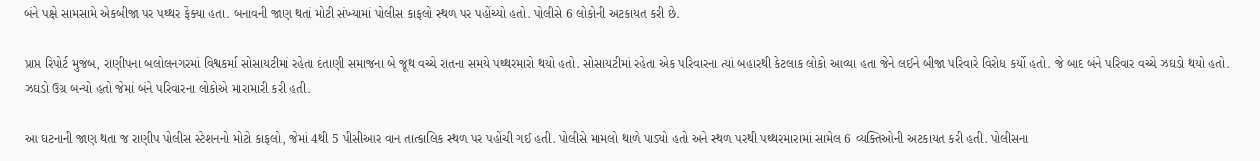બંને પક્ષે સામસામે એકબીજા પર પથ્થર ફેંક્યા હતા. બનાવની જાણ થતાં મોટી સંખ્યામાં પોલીસ કાફલો સ્થળ પર પહોંચ્યો હતો. પોલીસે 6 લોકોની અટકાયત કરી છે.

પ્રાપ્ત રિપોર્ટ મુજબ, રાણીપના બલોલનગરમાં વિશ્વકર્મા સોસાયટીમાં રહેતા દંતાણી સમાજના બે જૂથ વચ્ચે રાતના સમયે પથ્થરમારો થયો હતો. સોસાયટીમાં રહેતા એક પરિવારના ત્યાં બહારથી કેટલાક લોકો આવ્યા હતા જેને લઈને બીજા પરિવારે વિરોધ કર્યો હતો. જે બાદ બંને પરિવાર વચ્ચે ઝઘડો થયો હતો. ઝઘડો ઉગ્ર બન્યો હતો જેમાં બંને પરિવારના લોકોએ મારામારી કરી હતી.

આ ઘટનાની જાણ થતા જ રાણીપ પોલીસ સ્ટેશનનો મોટો કાફલો, જેમાં 4થી 5 પીસીઆર વાન તાત્કાલિક સ્થળ પર પહોંચી ગઈ હતી. પોલીસે મામલો થાળે પાડ્યો હતો અને સ્થળ પરથી પથ્થરમારામાં સામેલ 6 વ્યક્તિઓની અટકાયત કરી હતી. પોલીસના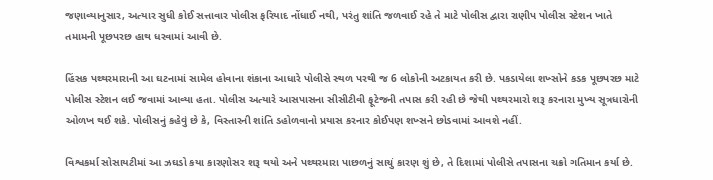જણાવ્યાનુસાર, અત્યાર સુધી કોઈ સત્તાવાર પોલીસ ફરિયાદ નોંધાઈ નથી, પરંતુ શાંતિ જળવાઈ રહે તે માટે પોલીસ દ્વારા રાણીપ પોલીસ સ્ટેશન ખાતે તમામની પૂછપરછ હાથ ધરવામાં આવી છે.

હિંસક પથ્થરમારાની આ ઘટનામાં સામેલ હોવાના શંકાના આધારે પોલીસે સ્થળ પરથી જ 6 લોકોની અટકાયત કરી છે. પકડાયેલા શખ્સોને કડક પૂછપરછ માટે પોલીસ સ્ટેશન લઈ જવામાં આવ્યા હતા. પોલીસ અત્યારે આસપાસના સીસીટીવી ફૂટેજની તપાસ કરી રહી છે જેથી પથ્થરમારો શરૂ કરનારા મુખ્ય સૂત્રધારોની ઓળખ થઈ શકે. પોલીસનું કહેવું છે કે, વિસ્તારની શાંતિ ડહોળવાનો પ્રયાસ કરનાર કોઈપણ શખ્સને છોડવામાં આવશે નહીં.

વિશ્વકર્મા સોસાયટીમાં આ ઝઘડો કયા કારણોસર શરૂ થયો અને પથ્થરમારા પાછળનું સાચું કારણ શું છે, તે દિશામાં પોલીસે તપાસના ચક્રો ગતિમાન કર્યા છે.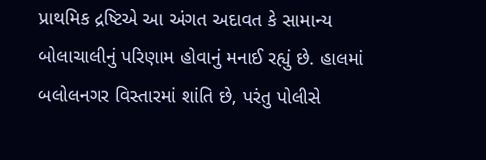પ્રાથમિક દ્રષ્ટિએ આ અંગત અદાવત કે સામાન્ય બોલાચાલીનું પરિણામ હોવાનું મનાઈ રહ્યું છે. હાલમાં બલોલનગર વિસ્તારમાં શાંતિ છે, પરંતુ પોલીસે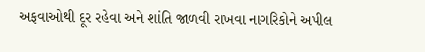અફવાઓથી દૂર રહેવા અને શાંતિ જાળવી રાખવા નાગરિકોને અપીલ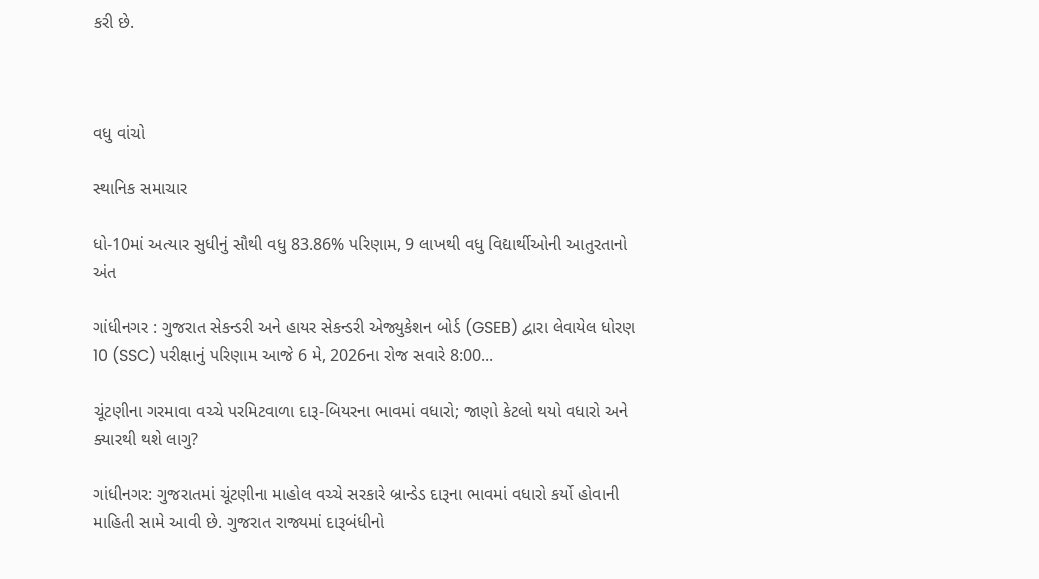કરી છે.



વધુ વાંચો

સ્થાનિક સમાચાર

ધો-10માં અત્યાર સુધીનું સૌથી વધુ 83.86% પરિણામ, 9 લાખથી વધુ વિદ્યાર્થીઓની આતુરતાનો અંત

ગાંધીનગર : ગુજરાત સેકન્ડરી અને હાયર સેકન્ડરી એજ્યુકેશન બોર્ડ (GSEB) દ્વારા લેવાયેલ ધોરણ 10 (SSC) પરીક્ષાનું પરિણામ આજે 6 મે, 2026ના રોજ સવારે 8:00...

ચૂંટણીના ગરમાવા વચ્ચે પરમિટવાળા દારૂ-બિયરના ભાવમાં વધારો; જાણો કેટલો થયો વધારો અને ક્યારથી થશે લાગુ?

ગાંધીનગર: ગુજરાતમાં ચૂંટણીના માહોલ વચ્ચે સરકારે બ્રાન્ડેડ દારૂના ભાવમાં વધારો કર્યો હોવાની માહિતી સામે આવી છે. ગુજરાત રાજ્યમાં દારૂબંધીનો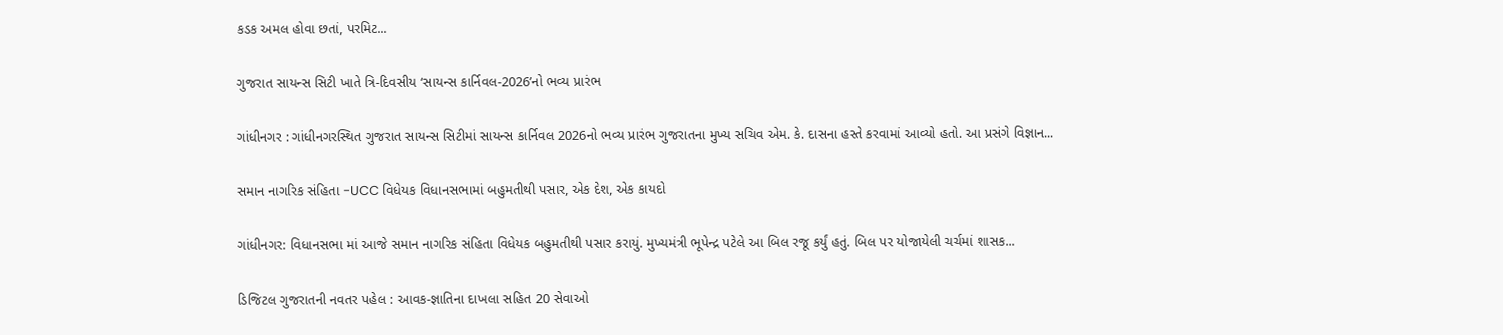કડક અમલ હોવા છતાં, પરમિટ...

ગુજરાત સાયન્સ સિટી ખાતે ત્રિ-દિવસીય ‘સાયન્સ કાર્નિવલ-2026’નો ભવ્ય પ્રારંભ

ગાંધીનગર : ગાંધીનગરસ્થિત ગુજરાત સાયન્સ સિટીમાં સાયન્સ કાર્નિવલ 2026નો ભવ્ય પ્રારંભ ગુજરાતના મુખ્ય સચિવ એમ. કે. દાસના હસ્તે કરવામાં આવ્યો હતો. આ પ્રસંગે વિજ્ઞાન...

સમાન નાગરિક સંહિતા -UCC વિધેયક વિધાનસભામાં બહુમતીથી પસાર, એક દેશ, એક કાયદો

ગાંધીનગર: વિધાનસભા માં આજે સમાન નાગરિક સંહિતા વિધેયક બહુમતીથી પસાર કરાયું. મુખ્યમંત્રી ભૂપેન્દ્ર પટેલે આ બિલ રજૂ કર્યું હતું. બિલ પર યોજાયેલી ચર્ચમાં શાસક...

ડિજિટલ ગુજરાતની નવતર પહેલ : આવક-જ્ઞાતિના દાખલા સહિત 20 સેવાઓ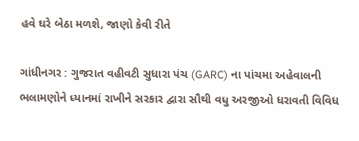હવે ઘરે બેઠા મળશે, જાણો કેવી રીતે

ગાંધીનગર : ગુજરાત વહીવટી સુધારા પંચ (GARC) ના પાંચમા અહેવાલની ભલામણોને ધ્યાનમાં રાખીને સરકાર દ્વારા સૌથી વધુ અરજીઓ ધરાવતી વિવિધ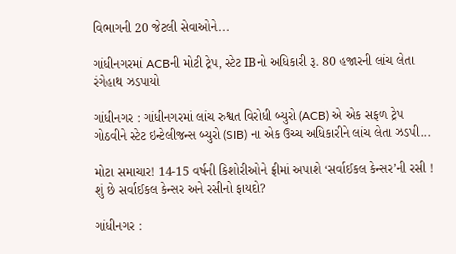વિભાગની 20 જેટલી સેવાઓને...

ગાંધીનગરમાં ACBની મોટી ટ્રેપ, સ્ટેટ IBનો અધિકારી રૂ. 80 હજારની લાંચ લેતા રંગેહાથ ઝડપાયો

ગાંધીનગર : ગાંધીનગરમાં લાંચ રુશ્વત વિરોધી બ્યુરો (ACB) એ એક સફળ ટ્રેપ ગોઠવીને સ્ટેટ ઇન્ટેલીજન્સ બ્યુરો (SIB) ના એક ઉચ્ચ અધિકારીને લાંચ લેતા ઝડપી...

મોટા સમાચાર! 14-15 વર્ષની કિશોરીઓને ફ્રીમાં અપાશે ‘સર્વાઈકલ કેન્સર’ની રસી ! શું છે સર્વાઈકલ કેન્સર અને રસીનો ફાયદો?

ગાંધીનગર :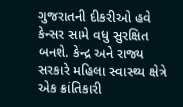ગુજરાતની દીકરીઓ હવે કેન્સર સામે વધુ સુરક્ષિત બનશે. કેન્દ્ર અને રાજ્ય સરકારે મહિલા સ્વાસ્થ્ય ક્ષેત્રે એક ક્રાંતિકારી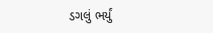ડગલું ભર્યું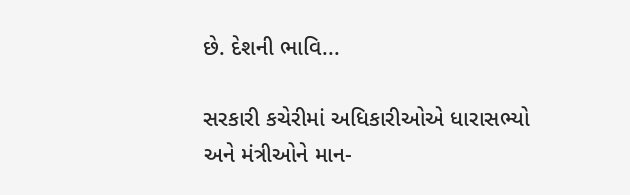છે. દેશની ભાવિ...

સરકારી કચેરીમાં અધિકારીઓએ ધારાસભ્યો અને મંત્રીઓને માન-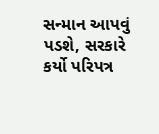સન્માન આપવું પડશે, સરકારે કર્યો પરિપત્ર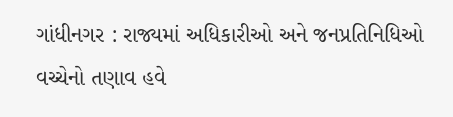ગાંધીનગર : રાજ્યમાં અધિકારીઓ અને જનપ્રતિનિધિઓ વચ્ચેનો તણાવ હવે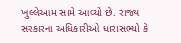ખુલ્લેઆમ સામે આવ્યો છે. રાજ્ય સરકારના અધિકારીઓ ધારાસભ્યો કે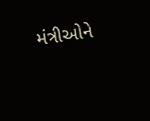મંત્રીઓને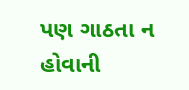પણ ગાઠતા ન હોવાની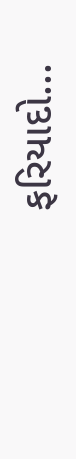ફરિયાદો...